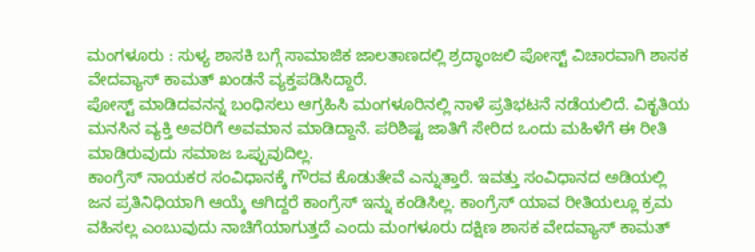ಮಂಗಳೂರು : ಸುಳ್ಯ ಶಾಸಕಿ ಬಗ್ಗೆ ಸಾಮಾಜಿಕ ಜಾಲತಾಣದಲ್ಲಿ ಶ್ರದ್ಧಾಂಜಲಿ ಪೋಸ್ಟ್ ವಿಚಾರವಾಗಿ ಶಾಸಕ ವೇದವ್ಯಾಸ್ ಕಾಮತ್ ಖಂಡನೆ ವ್ಯಕ್ತಪಡಿಸಿದ್ದಾರೆ.
ಪೋಸ್ಟ್ ಮಾಡಿದವನನ್ನ ಬಂಧಿಸಲು ಆಗ್ರಹಿಸಿ ಮಂಗಳೂರಿನಲ್ಲಿ ನಾಳೆ ಪ್ರತಿಭಟನೆ ನಡೆಯಲಿದೆ. ವಿಕೃತಿಯ ಮನಸಿನ ವ್ಯಕ್ತಿ ಅವರಿಗೆ ಅವಮಾನ ಮಾಡಿದ್ದಾನೆ. ಪರಿಶಿಷ್ಟ ಜಾತಿಗೆ ಸೇರಿದ ಒಂದು ಮಹಿಳೆಗೆ ಈ ರೀತಿ ಮಾಡಿರುವುದು ಸಮಾಜ ಒಪ್ಪುವುದಿಲ್ಲ.
ಕಾಂಗ್ರೆಸ್ ನಾಯಕರ ಸಂವಿಧಾನಕ್ಕೆ ಗೌರವ ಕೊಡುತೇವೆ ಎನ್ನುತ್ತಾರೆ. ಇವತ್ತು ಸಂವಿಧಾನದ ಅಡಿಯಲ್ಲಿ ಜನ ಪ್ರತಿನಿಧಿಯಾಗಿ ಆಯ್ಕೆ ಆಗಿದ್ದರೆ ಕಾಂಗ್ರೆಸ್ ಇನ್ನು ಕಂಡಿಸಿಲ್ಲ. ಕಾಂಗ್ರೆಸ್ ಯಾವ ರೀತಿಯಲ್ಲೂ ಕ್ರಮ ವಹಿಸಲ್ಲ ಎಂಬುವುದು ನಾಚಿಗೆಯಾಗುತ್ತದೆ ಎಂದು ಮಂಗಳೂರು ದಕ್ಷಿಣ ಶಾಸಕ ವೇದವ್ಯಾಸ್ ಕಾಮತ್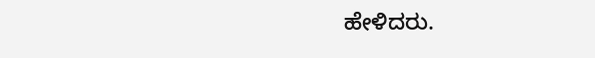ಹೇಳಿದರು.